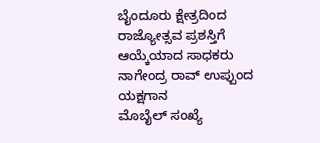ಬೈಂದೂರು ಕ್ಷೇತ್ರದಿಂದ ರಾಜ್ಯೋತ್ಸವ ಪ್ರಶಸ್ತಿಗೆ ಆಯ್ಕೆಯಾದ ಸಾಧಕರು
ನಾಗೇಂದ್ರ ರಾವ್ ಉಪ್ಪುಂದ
ಯಕ್ಷಗಾನ
ಮೊಬೈಲ್ ಸಂಖ್ಯೆ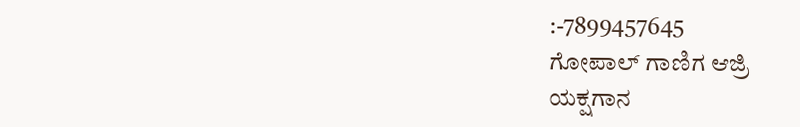:-7899457645
ಗೋಪಾಲ್ ಗಾಣಿಗ ಆಜ್ರಿ
ಯಕ್ಷಗಾನ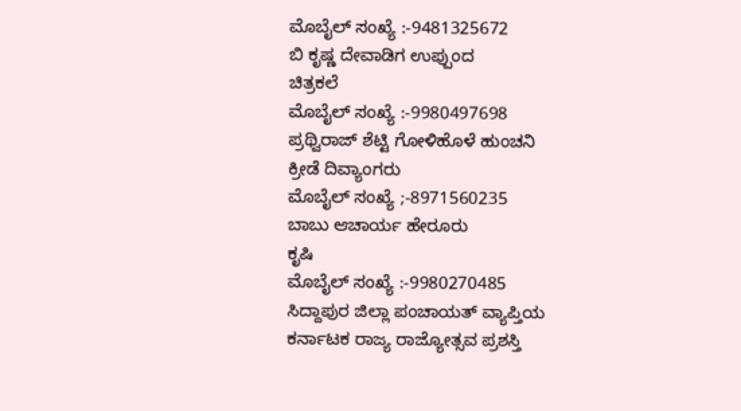ಮೊಬೈಲ್ ಸಂಖ್ಯೆ :-9481325672
ಬಿ ಕೃಷ್ಣ ದೇವಾಡಿಗ ಉಪ್ಪುಂದ
ಚಿತ್ರಕಲೆ
ಮೊಬೈಲ್ ಸಂಖ್ಯೆ :-9980497698
ಪ್ರಥ್ವಿರಾಜ್ ಶೆಟ್ಟಿ ಗೋಳಿಹೊಳೆ ಹುಂಚನಿ
ಕ್ರೀಡೆ ದಿವ್ಯಾಂಗರು
ಮೊಬೈಲ್ ಸಂಖ್ಯೆ ;-8971560235
ಬಾಬು ಆಚಾರ್ಯ ಹೇರೂರು
ಕೃಷಿ
ಮೊಬೈಲ್ ಸಂಖ್ಯೆ :-9980270485
ಸಿದ್ದಾಪುರ ಜಿಲ್ಲಾ ಪಂಚಾಯತ್ ವ್ಯಾಪ್ತಿಯ ಕರ್ನಾಟಕ ರಾಜ್ಯ ರಾಜ್ಯೋತ್ಸವ ಪ್ರಶಸ್ತಿ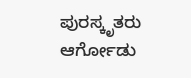ಪುರಸ್ಕೃತರು
ಆರ್ಗೋಡು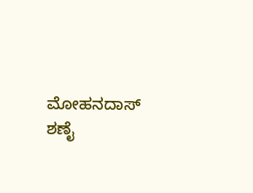ಮೋಹನದಾಸ್ ಶಣೈ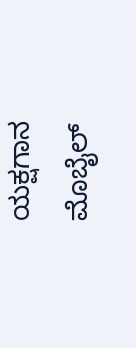ಯಕ್ಷಗಾನ
ಮೊಬೈಲ್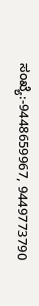ಸಂಖ್ಯೆ:-9448659967, 9449773790